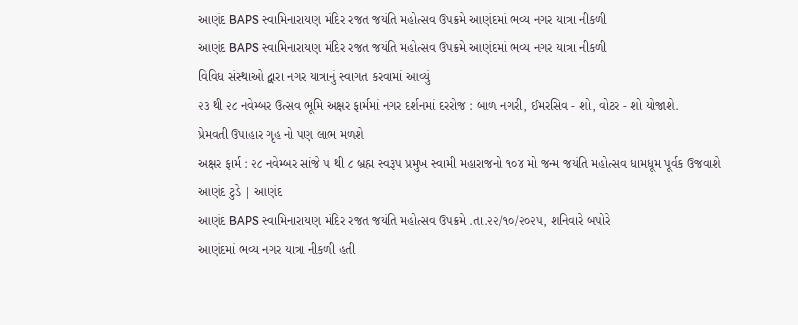આણંદ BAPS સ્વામિનારાયણ મંદિર રજત જયંતિ મહોત્સવ ઉપક્રમે આણંદમાં ભવ્ય નગર યાત્રા નીકળી
આણંદ BAPS સ્વામિનારાયણ મંદિર રજત જયંતિ મહોત્સવ ઉપક્રમે આણંદમાં ભવ્ય નગર યાત્રા નીકળી
વિવિધ સંસ્થાઓ દ્વારા નગર યાત્રાનું સ્વાગત કરવામાં આવ્યું
૨૩ થી ૨૮ નવેમ્બર ઉત્સવ ભૂમિ અક્ષર ફાર્મમાં નગર દર્શનમાં દરરોજ : બાળ નગરી, ઈમરસિવ - શો, વોટર - શો યોજાશે.
પ્રેમવતી ઉપાહાર ગૃહ નો પણ લાભ મળશે
અક્ષર ફાર્મ : ૨૮ નવેમ્બર સાંજે ૫ થી ૮ બ્રહ્મ સ્વરૂપ પ્રમુખ સ્વામી મહારાજનો ૧૦૪ મો જન્મ જયંતિ મહોત્સવ ધામધૂમ પૂર્વક ઉજવાશે
આણંદ ટુડે | આણંદ
આણંદ BAPS સ્વામિનારાયણ મંદિર રજત જયંતિ મહોત્સવ ઉપક્રમે .તા.૨૨/૧૦/૨૦૨૫, શનિવારે બપોરે
આણંદમાં ભવ્ય નગર યાત્રા નીકળી હતી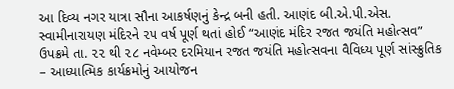આ દિવ્ય નગર યાત્રા સૌના આકર્ષણનું કેન્દ્ર બની હતી. આણંદ બી.એ.પી.એસ. સ્વામીનારાયણ મંદિરને ૨૫ વર્ષ પૂર્ણ થતાં હોઈ “આણંદ મંદિર રજત જયંતિ મહોત્સવ” ઉપક્રમે તા. ૨૨ થી ૨૮ નવેમ્બર દરમિયાન રજત જયંતિ મહોત્સવના વૈવિધ્ય પૂર્ણ સાંસ્ક્રુતિક – આધ્યાત્મિક કાર્યક્રમોનું આયોજન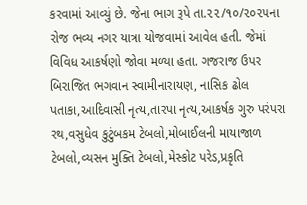કરવામાં આવ્યું છે. જેના ભાગ રૂપે તા.૨૨/૧૦/૨૦૨૫ના રોજ ભવ્ય નગર યાત્રા યોજવામાં આવેલ હતી. જેમાં વિવિધ આકર્ષણો જોવા મળ્યા હતા. ગજરાજ ઉપર બિરાજિત ભગવાન સ્વામીનારાયણ, નાસિક ઢોલ પતાકા,આદિવાસી નૃત્ય,તારપા નૃત્ય,આકર્ષક ગુરુ પરંપરા રથ,વસુધેવ કુટુંબકમ ટેબલો,મોબાઈલની માયાજાળ ટેબલો,વ્યસન મુક્તિ ટેબલો,મેસ્કોટ પરેડ,પ્રકૃતિ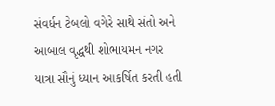સંવર્ધન ટેબલો વગેરે સાથે સંતો અને આબાલ વૃદ્ધથી શોભાયમન નગર યાત્રા સૌનું ધ્યાન આકર્ષિત કરતી હતી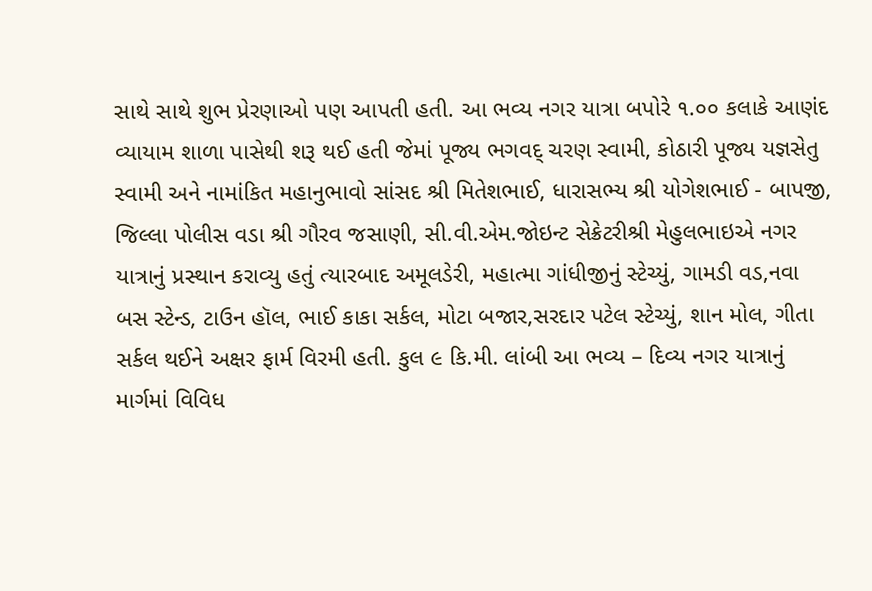સાથે સાથે શુભ પ્રેરણાઓ પણ આપતી હતી. આ ભવ્ય નગર યાત્રા બપોરે ૧.૦૦ કલાકે આણંદ વ્યાયામ શાળા પાસેથી શરૂ થઈ હતી જેમાં પૂજ્ય ભગવદ્ ચરણ સ્વામી, કોઠારી પૂજ્ય યજ્ઞસેતુ સ્વામી અને નામાંકિત મહાનુભાવો સાંસદ શ્રી મિતેશભાઈ, ધારાસભ્ય શ્રી યોગેશભાઈ - બાપજી, જિલ્લા પોલીસ વડા શ્રી ગૌરવ જસાણી, સી.વી.એમ.જોઇન્ટ સેક્રેટરીશ્રી મેહુલભાઇએ નગર યાત્રાનું પ્રસ્થાન કરાવ્યુ હતું ત્યારબાદ અમૂલડેરી, મહાત્મા ગાંધીજીનું સ્ટેચ્યું, ગામડી વડ,નવા બસ સ્ટેન્ડ, ટાઉન હૉલ, ભાઈ કાકા સર્કલ, મોટા બજાર,સરદાર પટેલ સ્ટેચ્યું, શાન મોલ, ગીતા સર્કલ થઈને અક્ષર ફાર્મ વિરમી હતી. કુલ ૯ કિ.મી. લાંબી આ ભવ્ય – દિવ્ય નગર યાત્રાનું માર્ગમાં વિવિધ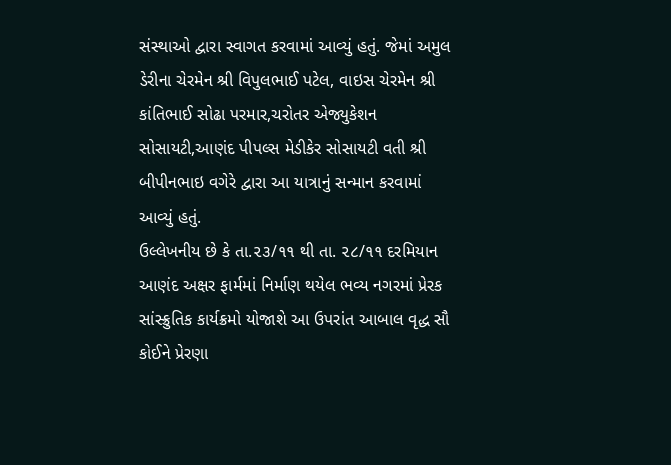સંસ્થાઓ દ્વારા સ્વાગત કરવામાં આવ્યું હતું. જેમાં અમુલ ડેરીના ચેરમેન શ્રી વિપુલભાઈ પટેલ, વાઇસ ચેરમેન શ્રી કાંતિભાઈ સોઢા પરમાર,ચરોતર એજ્યુકેશન સોસાયટી,આણંદ પીપલ્સ મેડીકેર સોસાયટી વતી શ્રી બીપીનભાઇ વગેરે દ્વારા આ યાત્રાનું સન્માન કરવામાં આવ્યું હતું.
ઉલ્લેખનીય છે કે તા.૨૩/૧૧ થી તા. ૨૮/૧૧ દરમિયાન આણંદ અક્ષર ફાર્મમાં નિર્માણ થયેલ ભવ્ય નગરમાં પ્રેરક સાંસ્ક્રુતિક કાર્યક્રમો યોજાશે આ ઉપરાંત આબાલ વૃદ્ધ સૌ કોઈને પ્રેરણા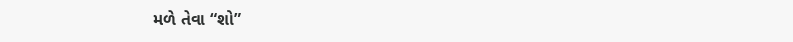મળે તેવા “શો”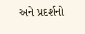અને પ્રદર્શનો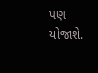પણ યોજાશે.